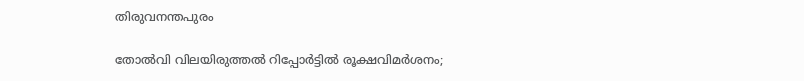തിരുവനന്തപുരം

തോൽവി വിലയിരുത്തൽ റിപ്പോർട്ടിൽ രൂക്ഷവിമർശനം;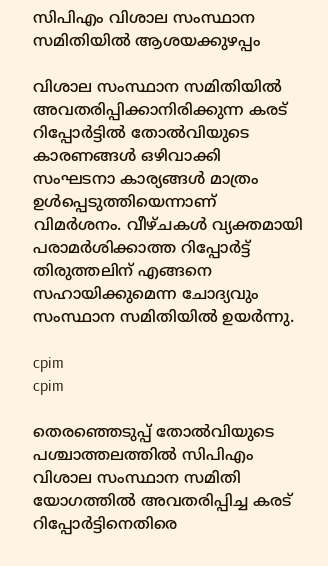സിപിഎം വിശാല സംസ്ഥാന സമിതിയിൽ ആശയക്കുഴപ്പം

വിശാല സംസ്ഥാന സമിതിയിൽ അവതരിപ്പിക്കാനിരിക്കുന്ന കരട് റിപ്പോർട്ടിൽ തോൽവിയുടെ കാരണങ്ങൾ ഒഴിവാക്കി സംഘടനാ കാര്യങ്ങൾ മാത്രം ഉൾപ്പെടുത്തിയെന്നാണ് വിമർശനം. വീഴ്ചകൾ വ്യക്തമായി പരാമർശിക്കാത്ത റിപ്പോർട്ട് തിരുത്തലിന് എങ്ങനെ സഹായിക്കുമെന്ന ചോദ്യവും സംസ്ഥാന സമിതിയിൽ ഉയർന്നു.

cpim
cpim

തെരഞ്ഞെടുപ്പ് തോൽവിയുടെ പശ്ചാത്തലത്തിൽ സിപിഎം വിശാല സംസ്ഥാന സമിതി യോഗത്തിൽ അവതരിപ്പിച്ച കരട് റിപ്പോർട്ടിനെതിരെ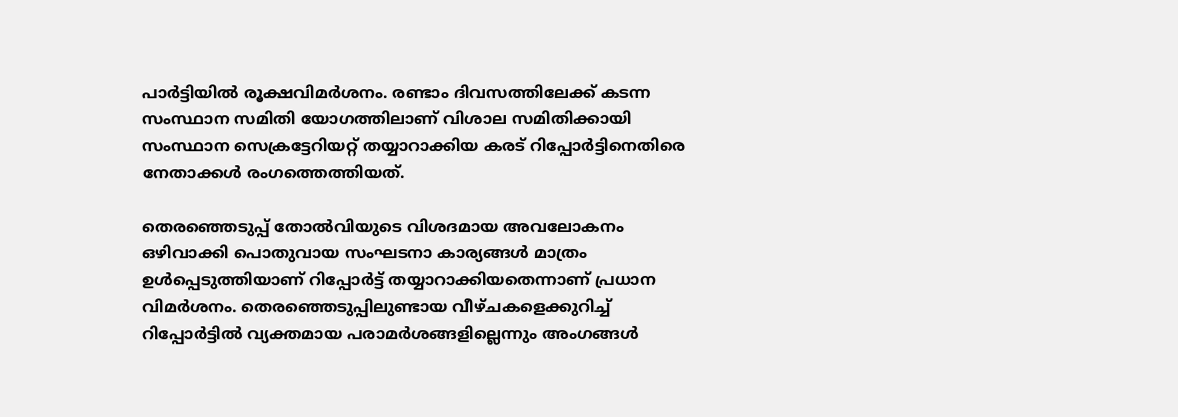പാർട്ടിയിൽ രൂക്ഷവിമർശനം. രണ്ടാം ദിവസത്തിലേക്ക് കടന്ന സംസ്ഥാന സമിതി യോഗത്തിലാണ് വിശാല സമിതിക്കായി സംസ്ഥാന സെക്രട്ടേറിയറ്റ് തയ്യാറാക്കിയ കരട് റിപ്പോർട്ടിനെതിരെ നേതാക്കൾ രംഗത്തെത്തിയത്.

തെരഞ്ഞെടുപ്പ് തോൽവിയുടെ വിശദമായ അവലോകനം ഒഴിവാക്കി പൊതുവായ സംഘടനാ കാര്യങ്ങൾ മാത്രം ഉൾപ്പെടുത്തിയാണ് റിപ്പോർട്ട് തയ്യാറാക്കിയതെന്നാണ് പ്രധാന വിമർശനം. തെരഞ്ഞെടുപ്പിലുണ്ടായ വീഴ്ചകളെക്കുറിച്ച് റിപ്പോർട്ടിൽ വ്യക്തമായ പരാമർശങ്ങളില്ലെന്നും അംഗങ്ങൾ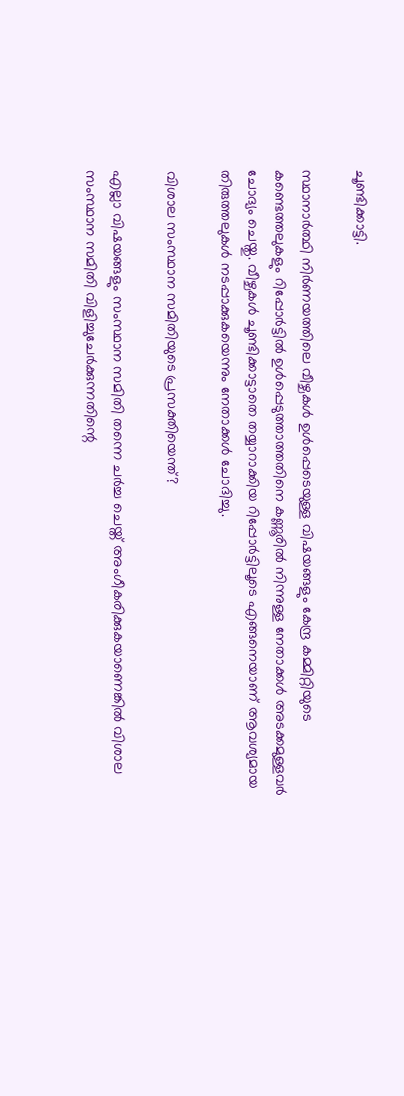ചൂണ്ടിക്കാട്ടി.

സ്ഥാനാർത്ഥി നിർണയത്തിലെ വീഴ്ചകൾ ഉൾപ്പെടെയുള്ള വിഷയങ്ങളും കേന്ദ്ര കമ്മിറ്റിയുടെ കണ്ടെത്തലുകളും റിപ്പോർട്ടിൽ ഉൾപ്പെടുത്താത്തതിനെ കണ്ണൂരിൽ നിന്നുള്ള നേതാക്കൾ അടക്കമുള്ളവർ ചോദ്യം ചെയ്തു. വീഴ്ചകൾ ചൂണ്ടിക്കാട്ടാതെ തയ്യാറാക്കിയ റിപ്പോർട്ടിലൂടെ എങ്ങനെയാണ് ആവശ്യമായ തിരുത്തലുകൾ നടപ്പാക്കുകയെന്നും നേതാക്കൾ ചോദിച്ചു.

വിശാല സംസ്ഥാന സമിതിയുടെ പ്രസക്തിയെന്ത്?

എല്ലാ വിഷയങ്ങളും സംസ്ഥാന സമിതി തന്നെ ചർച്ച ചെയ്ത് അംഗീകരിക്കുകയാണെങ്കിൽ വിശാല സംസ്ഥാന സമിതി വിളിച്ചുചേർക്കുന്നതിന്റെ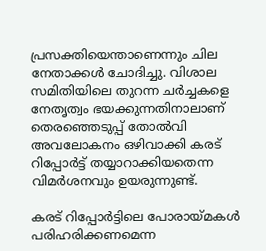പ്രസക്തിയെന്താണെന്നും ചില നേതാക്കൾ ചോദിച്ചു. വിശാല സമിതിയിലെ തുറന്ന ചർച്ചകളെ നേതൃത്വം ഭയക്കുന്നതിനാലാണ് തെരഞ്ഞെടുപ്പ് തോൽവി അവലോകനം ഒഴിവാക്കി കരട് റിപ്പോർട്ട് തയ്യാറാക്കിയതെന്ന വിമർശനവും ഉയരുന്നുണ്ട്.

കരട് റിപ്പോർട്ടിലെ പോരായ്മകൾ പരിഹരിക്കണമെന്ന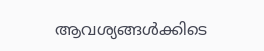ആവശ്യങ്ങൾക്കിടെ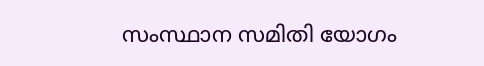സംസ്ഥാന സമിതി യോഗം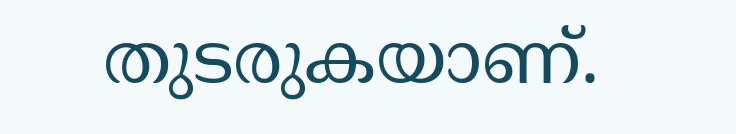തുടരുകയാണ്.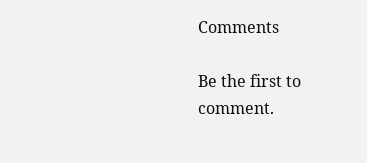Comments

Be the first to comment.